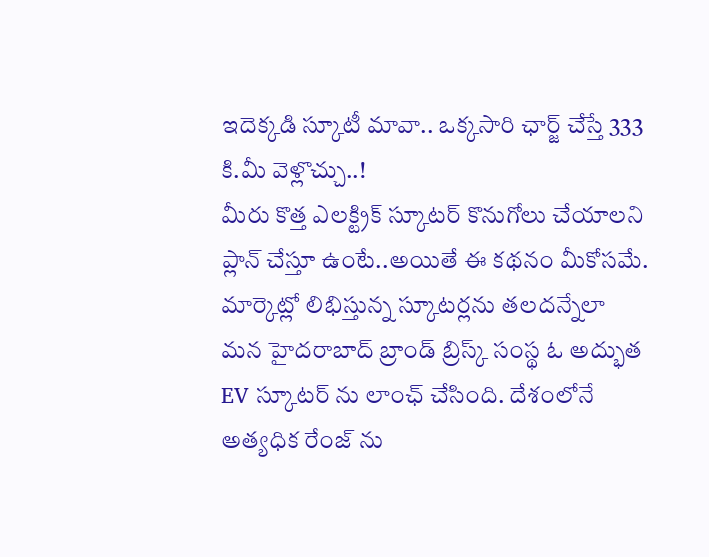ఇదెక్కడి స్కూటీ మావా.. ఒక్కసారి ఛార్జ్ చేస్తే 333 కి.మీ వెళ్లొచ్చు..!
మీరు కొత్త ఎలక్ట్రిక్ స్కూటర్ కొనుగోలు చేయాలని ప్లాన్ చేస్తూ ఉంటే..అయితే ఈ కథనం మీకోసమే. మార్కెట్లో లిభిస్తున్న స్కూటర్లను తలదన్నేలా మన హైదరాబాద్ బ్రాండ్ బ్రిస్క్ సంస్థ ఓ అద్భుత EV స్కూటర్ ను లాంఛ్ చేసింది. దేశంలోనే అత్యధిక రేంజ్ ను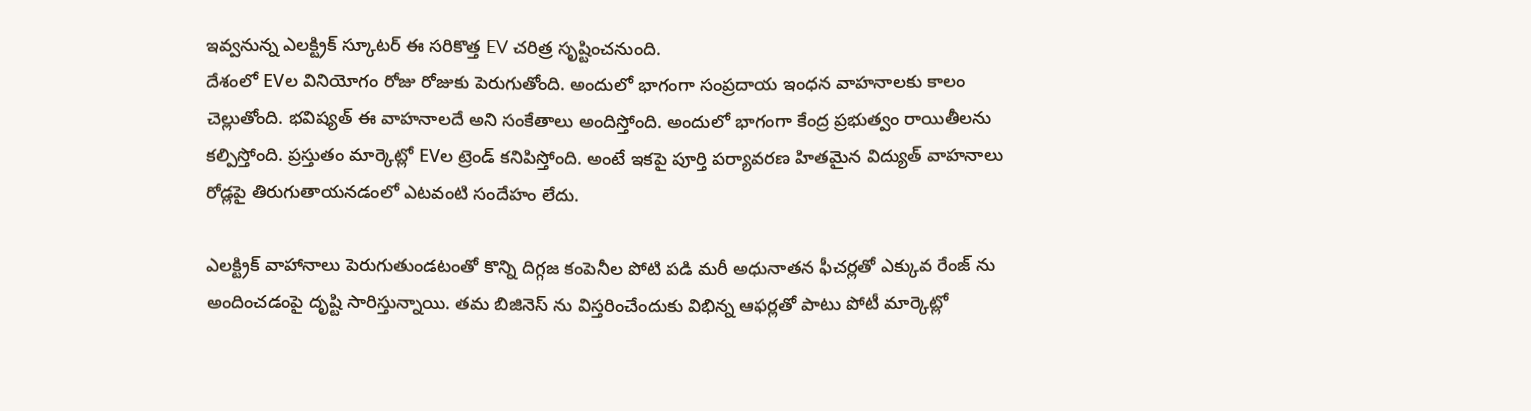ఇవ్వనున్న ఎలక్ట్రిక్ స్కూటర్ ఈ సరికొత్త EV చరిత్ర సృష్టించనుంది.
దేశంలో EVల వినియోగం రోజు రోజుకు పెరుగుతోంది. అందులో భాగంగా సంప్రదాయ ఇంధన వాహనాలకు కాలం చెల్లుతోంది. భవిష్యత్ ఈ వాహనాలదే అని సంకేతాలు అందిస్తోంది. అందులో భాగంగా కేంద్ర ప్రభుత్వం రాయితీలను కల్పిస్తోంది. ప్రస్తుతం మార్కెట్లో EVల ట్రెండ్ కనిపిస్తోంది. అంటే ఇకపై పూర్తి పర్యావరణ హితమైన విద్యుత్ వాహనాలు రోడ్లపై తిరుగుతాయనడంలో ఎటవంటి సందేహం లేదు.

ఎలక్ట్రిక్ వాహానాలు పెరుగుతుండటంతో కొన్ని దిగ్గజ కంపెనీల పోటి పడి మరీ అధునాతన ఫీచర్లతో ఎక్కువ రేంజ్ ను అందించడంపై దృష్టి సారిస్తున్నాయి. తమ బిజినెస్ ను విస్తరించేందుకు విభిన్న ఆఫర్లతో పాటు పోటీ మార్కెట్లో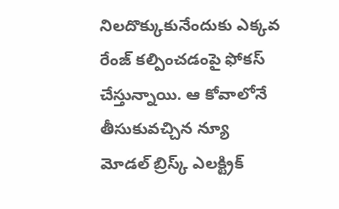నిలదొక్కుకునేందుకు ఎక్కవ రేంజ్ కల్పించడంపై ఫోకస్ చేస్తున్నాయి. ఆ కోవాలోనే తీసుకువచ్చిన న్యూ మోడల్ బ్రిస్క్ ఎలక్ట్రిక్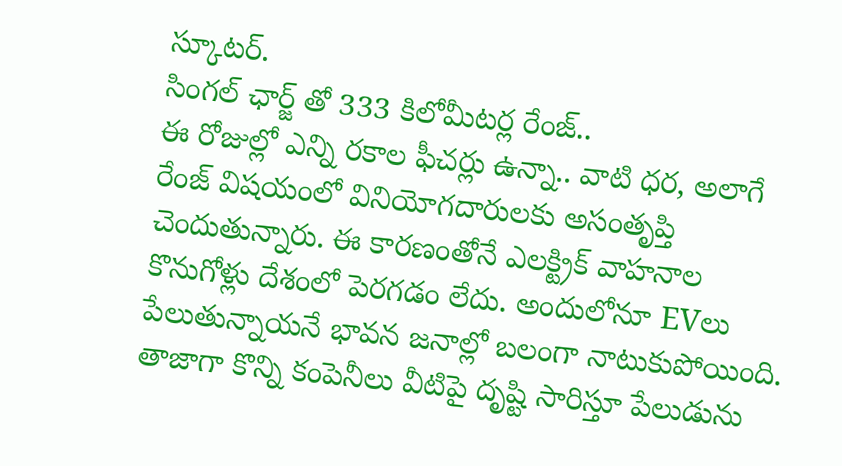స్కూటర్.
సింగల్ ఛార్జ్ తో 333 కిలోమీటర్ల రేంజ్..
ఈ రోజుల్లో ఎన్ని రకాల ఫీచర్లు ఉన్నా.. వాటి ధర, అలాగే రేంజ్ విషయంలో వినియోగదారులకు అసంతృప్తి చెందుతున్నారు. ఈ కారణంతోనే ఎలక్ట్రిక్ వాహనాల కొనుగోళ్లు దేశంలో పెరగడం లేదు. అందులోనూ EVలు పేలుతున్నాయనే భావన జనాల్లో బలంగా నాటుకుపోయింది. తాజాగా కొన్ని కంపెనీలు వీటిపై దృష్టి సారిస్తూ పేలుడును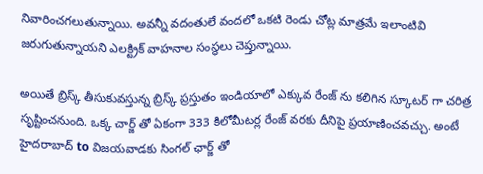నివారించగలుతున్నాయి. అవన్నీ వదంతులే వందలో ఒకటి రెండు చోట్ల మాత్రమే ఇలాంటివి జరుగుతున్నాయని ఎలక్ట్రిక్ వాహనాల సంస్థలు చెప్తున్నాయి.

అయితే బ్రిస్క్ తీసుకువస్తున్న బ్రిస్క్ ప్రస్తుతం ఇండియాలో ఎక్కువ రేంజ్ ను కలిగిన స్కూటర్ గా చరిత్ర సృష్టించనుంది. ఒక్క చార్జ్ తో ఏకంగా 333 కిలోమీటర్ల రేంజ్ వరకు దీనిపై ప్రయాణించవచ్చు. అంటే హైదరాబాద్ to విజయవాడకు సింగల్ ఛార్జ్ తో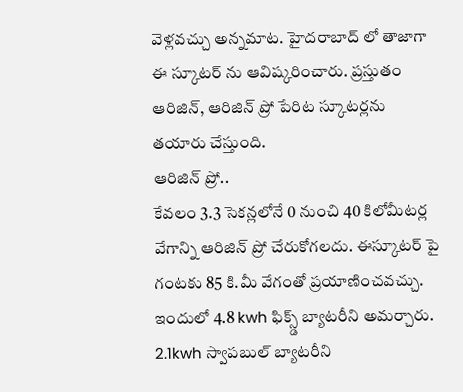వెళ్లవచ్చు అన్నమాట. హైదరాబాద్ లో తాజాగా ఈ స్కూటర్ ను ఆవిష్కరించారు. ప్రస్తుతం ఆరిజిన్, ఆరిజిన్ ప్రో పేరిట స్కూటర్లను తయారు చేస్తుంది.
ఆరిజిన్ ప్రో..
కేవలం 3.3 సెకన్లలోనే 0 నుంచి 40 కిలోమీటర్ల వేగాన్ని ఆరిజిన్ ప్రో చేరుకోగలదు. ఈస్కూటర్ పై గంటకు 85 కి.మీ వేగంతో ప్రయాణించవచ్చు. ఇందులో 4.8 kwh ఫిక్స్డ్ బ్యాటరీని అమర్చారు. 2.1kwh స్వాపబుల్ బ్యాటరీని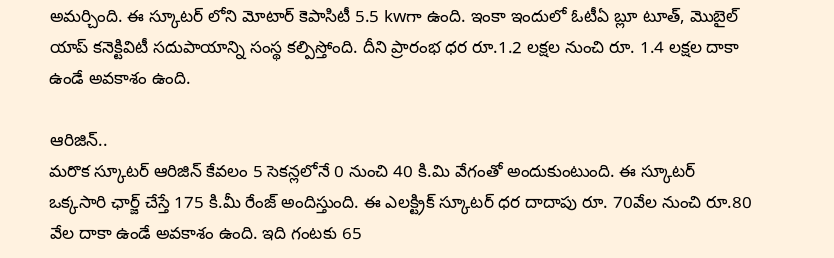అమర్చింది. ఈ స్కూటర్ లోని మోటార్ కెపాసిటీ 5.5 kwగా ఉంది. ఇంకా ఇందులో ఓటీఏ బ్లూ టూత్, మొబైల్ యాప్ కనెక్టివిటీ సదుపాయాన్ని సంస్థ కల్పిస్తోంది. దీని ప్రారంభ ధర రూ.1.2 లక్షల నుంచి రూ. 1.4 లక్షల దాకా ఉండే అవకాశం ఉంది.

ఆరిజిన్..
మరొక స్కూటర్ ఆరిజిన్ కేవలం 5 సెకన్లలోనే 0 నుంచి 40 కి.మి వేగంతో అందుకుంటుంది. ఈ స్కూటర్ ఒక్కసారి ఛార్జ్ చేస్తే 175 కి.మీ రేంజ్ అందిస్తుంది. ఈ ఎలక్ట్రిక్ స్కూటర్ ధర దాదాపు రూ. 70వేల నుంచి రూ.80 వేల దాకా ఉండే అవకాశం ఉంది. ఇది గంటకు 65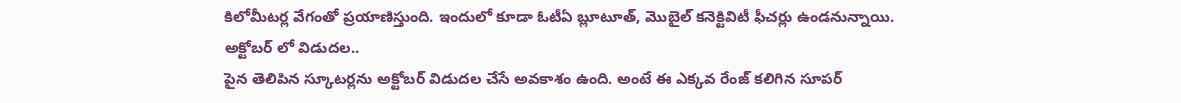కిలోమీటర్ల వేగంతో ప్రయాణిస్తుంది. ఇందులో కూడా ఓటీఏ బ్లూటూత్, మొబైల్ కనెక్టివిటీ ఫీచర్లు ఉండనున్నాయి.
అక్టోబర్ లో విడుదల..
పైన తెలిపిన స్కూటర్లను అక్టోబర్ విడుదల చేసే అవకాశం ఉంది. అంటే ఈ ఎక్కవ రేంజ్ కలిగిన సూపర్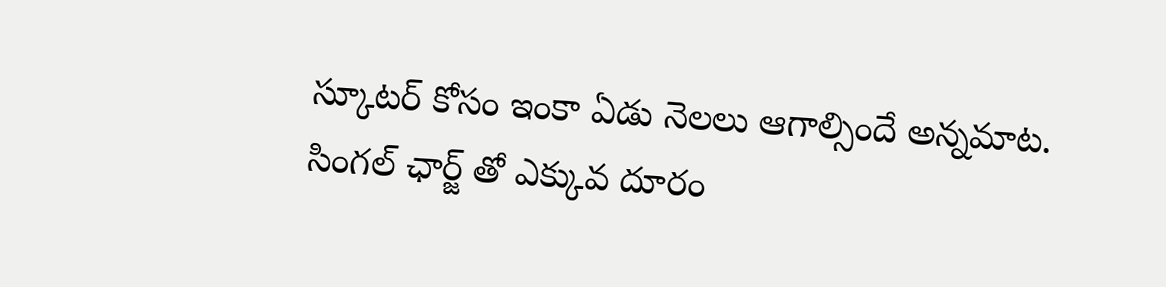స్కూటర్ కోసం ఇంకా ఏడు నెలలు ఆగాల్సిందే అన్నమాట. సింగల్ ఛార్జ్ తో ఎక్కువ దూరం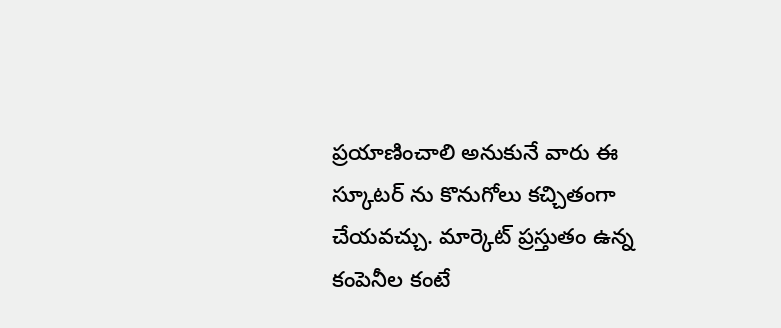ప్రయాణించాలి అనుకునే వారు ఈ స్కూటర్ ను కొనుగోలు కచ్చితంగా చేయవచ్చు. మార్కెట్ ప్రస్తుతం ఉన్న కంపెనీల కంటే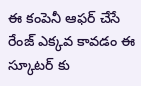ఈ కంపెనీ ఆఫర్ చేసే రేంజ్ ఎక్కవ కావడం ఈ స్కూటర్ కు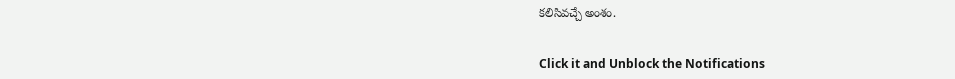కలిసివచ్చే అంశం.


Click it and Unblock the Notifications